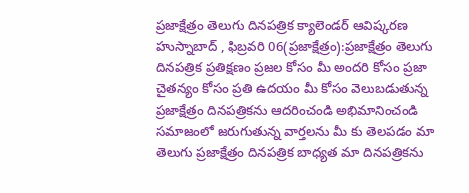ప్రజాక్షేత్రం తెలుగు దినపత్రిక క్యాలెండర్ ఆవిష్కరణ
హుస్నాబాద్ , ఫిబ్రవరి 06(ప్రజాక్షేత్రం):ప్రజాక్షేత్రం తెలుగు దినపత్రిక ప్రతిక్షణం ప్రజల కోసం మీ అందరి కోసం ప్రజా చైతన్యం కోసం ప్రతి ఉదయం మీ కోసం వెలుబడుతున్న ప్రజాక్షేత్రం దినపత్రికను ఆదరించండి అభిమానించండి సమాజంలో జరుగుతున్న వార్తలను మీ కు తెలపడం మా తెలుగు ప్రజాక్షేత్రం దినపత్రిక బాధ్యత మా దినపత్రికను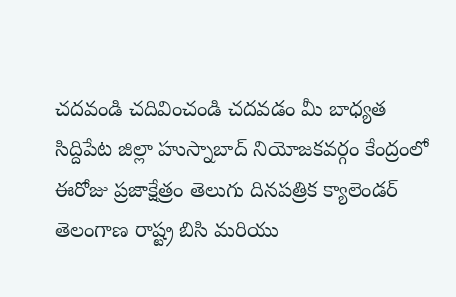చదవండి చదివించండి చదవడం మీ బాధ్యత
సిద్దిపేట జిల్లా హుస్నాబాద్ నియోజకవర్గం కేంద్రంలో ఈరోజు ప్రజాక్షేత్రం తెలుగు దినపత్రిక క్యాలెండర్ తెలంగాణ రాష్ట్ర బిసి మరియు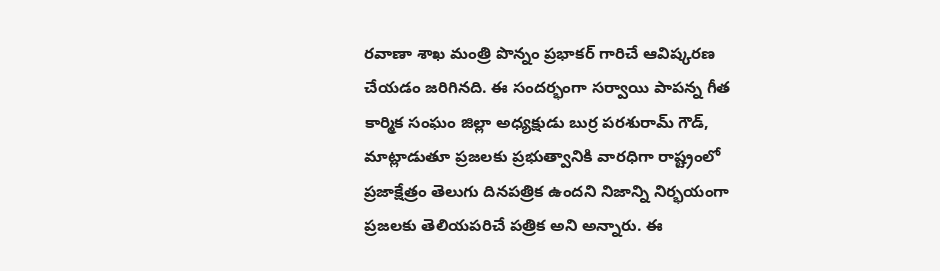రవాణా శాఖ మంత్రి పొన్నం ప్రభాకర్ గారిచే ఆవిష్కరణ చేయడం జరిగినది. ఈ సందర్భంగా సర్వాయి పాపన్న గీత కార్మిక సంఘం జిల్లా అధ్యక్షుడు బుర్ర పరశురామ్ గౌడ్, మాట్లాడుతూ ప్రజలకు ప్రభుత్వానికి వారధిగా రాష్ట్రంలో ప్రజాక్షేత్రం తెలుగు దినపత్రిక ఉందని నిజాన్ని నిర్భయంగా ప్రజలకు తెలియపరిచే పత్రిక అని అన్నారు. ఈ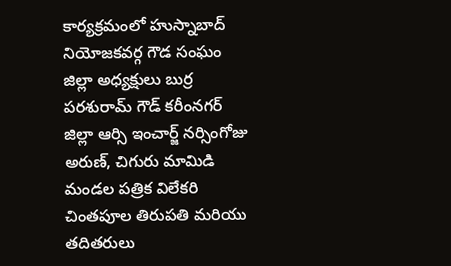కార్యక్రమంలో హుస్నాబాద్ నియోజకవర్గ గౌడ సంఘం జిల్లా అధ్యక్షులు బుర్ర పరశురామ్ గౌడ్ కరీంనగర్ జిల్లా ఆర్సి ఇంచార్జ్ నర్సింగోజు అరుణ్, చిగురు మామిడి మండల పత్రిక విలేకరి చింతపూల తిరుపతి మరియు తదితరులు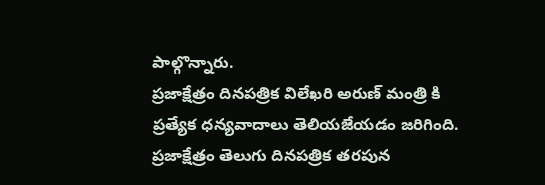పాల్గొన్నారు.
ప్రజాక్షేత్రం దినపత్రిక విలేఖరి అరుణ్ మంత్రి కి ప్రత్యేక ధన్యవాదాలు తెలియజేయడం జరిగింది. ప్రజాక్షేత్రం తెలుగు దినపత్రిక తరపున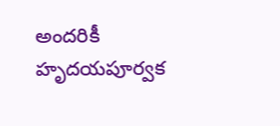అందరికీ హృదయపూర్వక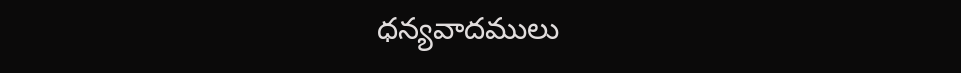ధన్యవాదములు